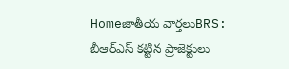Homeజాతీయ వార్తలుBRS: బీఆర్‌ఎస్‌ కట్టిన ప్రాజెక్టులు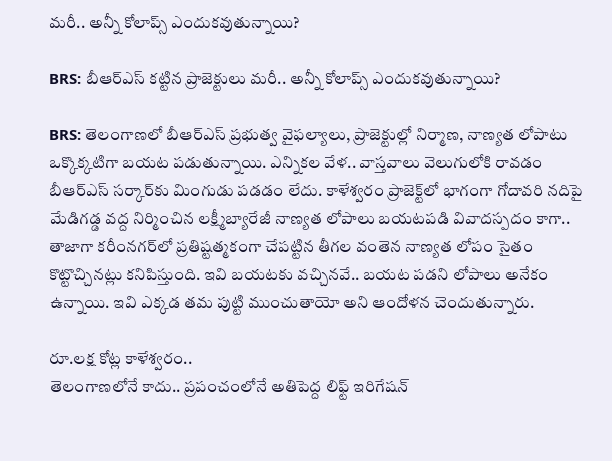మరీ.. అన్నీ కోలాప్స్‌ ఎందుకవుతున్నాయి?

BRS: బీఆర్‌ఎస్‌ కట్టిన ప్రాజెక్టులు మరీ.. అన్నీ కోలాప్స్‌ ఎందుకవుతున్నాయి?

BRS: తెలంగాణలో బీఆర్‌ఎస్‌ ప్రభుత్వ వైఫల్యాలు, ప్రాజెక్టుల్లో నిర్మాణ, నాణ్యత లోపాటు ఒక్కొక్కటిగా బయట పడుతున్నాయి. ఎన్నికల వేళ.. వాస్తవాలు వెలుగులోకి రావడం బీఆర్‌ఎస్‌ సర్కార్‌కు మింగుడు పడడం లేదు. కాళేశ్వరం ప్రాజెక్ట్‌లో భాగంగా గోదావరి నదిపై మేడిగడ్డ వద్ద నిర్మించిన లక్ష్మీబ్యారేజీ నాణ్యత లోపాలు బయటపడి వివాదస్పదం కాగా.. తాజాగా కరీంనగర్‌లో ప్రతిష్టత్మకంగా చేపట్టిన తీగల వంతెన నాణ్యత లోపం సైతం కొట్టొచ్చినట్లు కనిపిస్తుంది. ఇవి బయటకు వచ్చినవే.. బయట పడని లోపాలు అనేకం ఉన్నాయి. ఇవి ఎక్కడ తమ పుట్టి ముంచుతాయో అని ఆందోళన చెందుతున్నారు.

రూ.లక్ష కోట్ల కాళేశ్వరం..
తెలంగాణలోనే కాదు.. ప్రపంచంలోనే అతిపెద్ద లిఫ్ట్‌ ఇరిగేషన్‌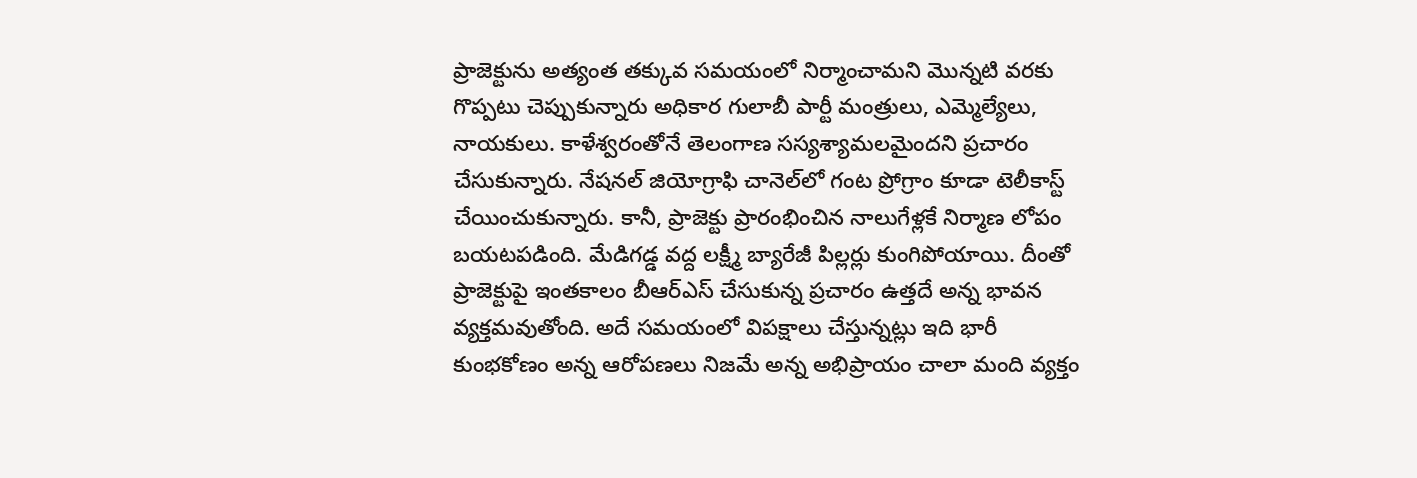ప్రాజెక్టును అత్యంత తక్కువ సమయంలో నిర్మాంచామని మొన్నటి వరకు గొప్పటు చెప్పుకున్నారు అధికార గులాబీ పార్టీ మంత్రులు, ఎమ్మెల్యేలు, నాయకులు. కాళేశ్వరంతోనే తెలంగాణ సస్యశ్యామలమైందని ప్రచారం చేసుకున్నారు. నేషనల్‌ జియోగ్రాఫి చానెల్‌లో గంట ప్రోగ్రాం కూడా టెలీకాస్ట్‌ చేయించుకున్నారు. కానీ, ప్రాజెక్టు ప్రారంభించిన నాలుగేళ్లకే నిర్మాణ లోపం బయటపడింది. మేడిగడ్డ వద్ద లక్ష్మీ బ్యారేజీ పిల్లర్లు కుంగిపోయాయి. దీంతో ప్రాజెక్టుపై ఇంతకాలం బీఆర్‌ఎస్‌ చేసుకున్న ప్రచారం ఉత్తదే అన్న భావన వ్యక్తమవుతోంది. అదే సమయంలో విపక్షాలు చేస్తున్నట్లు ఇది భారీ కుంభకోణం అన్న ఆరోపణలు నిజమే అన్న అభిప్రాయం చాలా మంది వ్యక్తం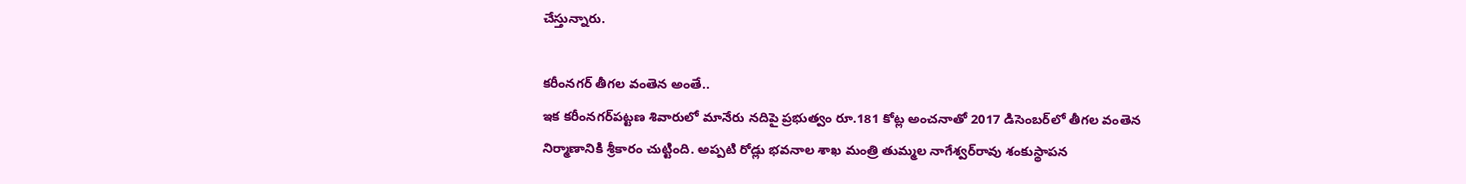చేస్తున్నారు.

కరీంనగర్‌ తీగల వంతెన అంతే..
ఇక కరీంనగర్‌పట్టణ శివారులో మానేరు నదిపై ప్రభుత్వం రూ.181 కోట్ల అంచనాతో 2017 డిసెంబర్‌లో తీగల వంతెన నిర్మాణానికి శ్రీకారం చుట్టింది. అప్పటి రోడ్లు భవనాల శాఖ మంత్రి తుమ్మల నాగేశ్వర్‌రావు శంకుస్థాపన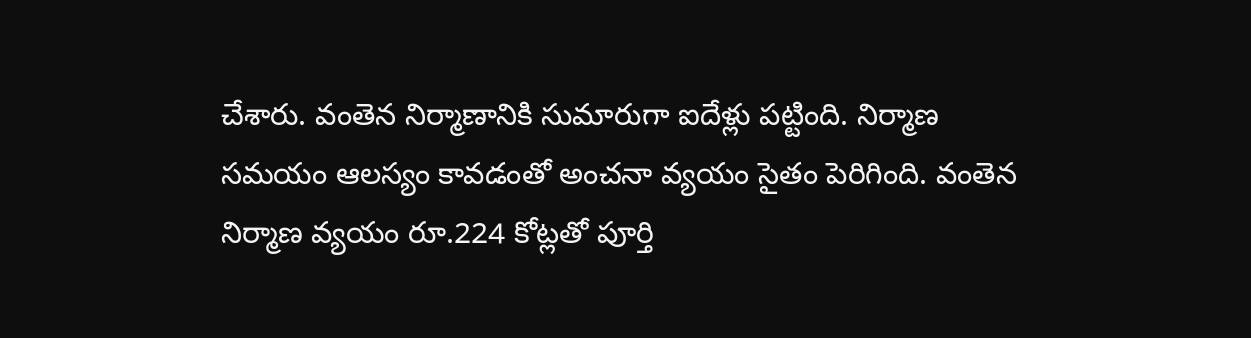చేశారు. వంతెన నిర్మాణానికి సుమారుగా ఐదేళ్లు పట్టింది. నిర్మాణ సమయం ఆలస్యం కావడంతో అంచనా వ్యయం సైతం పెరిగింది. వంతెన నిర్మాణ వ్యయం రూ.224 కోట్లతో పూర్తి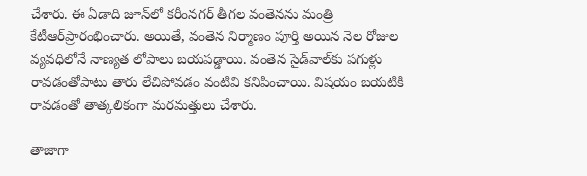చేశారు. ఈ ఏడాది జూన్‌లో కరీంనగర్‌ తీగల వంతెనను మంత్రి కేటీఆర్‌ప్రారంభించారు. అయితే, వంతెన నిర్మాణం పూర్తి అయిన నెల రోజుల వ్యవధిలోనే నాణ్యత లోపాలు బయపడ్డాయి. వంతెన సైడ్‌వాల్‌కు పగుళ్లు రావడంతోపాటు తారు లేచిపోవడం వంటివి కనిపించాయి. విషయం బయటికి రావడంతో తాత్కలికంగా మరమత్తులు చేశారు.

తాజాగా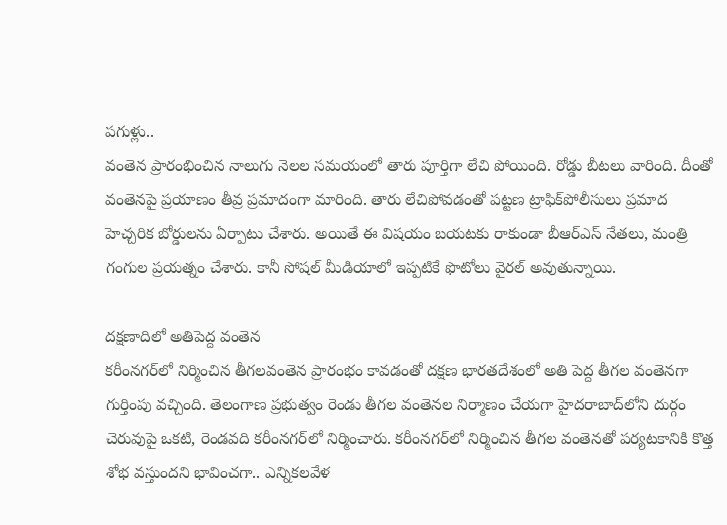పగుళ్లు..
వంతెన ప్రారంభించిన నాలుగు నెలల సమయంలో తారు పూర్తిగా లేచి పోయింది. రోడ్డు బీటలు వారింది. దీంతో వంతెనపై ప్రయాణం తీవ్ర ప్రమాదంగా మారింది. తారు లేచిపోవడంతో పట్టణ ట్రాఫిక్‌పోలీసులు ప్రమాద హెచ్చరిక బోర్డులను ఏర్పాటు చేశారు. అయితే ఈ విషయం బయటకు రాకుండా బీఆర్‌ఎస్‌ నేతలు, మంత్రి గంగుల ప్రయత్నం చేశారు. కానీ సోషల్‌ మీడియాలో ఇప్పటికే ఫొటోలు వైరల్‌ అవుతున్నాయి.

దక్షణాదిలో అతిపెద్ద వంతెన
కరీంనగర్‌లో నిర్మించిన తీగలవంతెన ప్రారంభం కావడంతో దక్షణ భారతదేశంలో అతి పెద్ద తీగల వంతెనగా గుర్తింపు వచ్చింది. తెలంగాణ ప్రభుత్వం రెండు తీగల వంతెనల నిర్మాణం చేయగా హైదరాబాద్‌లోని దుర్గం చెరువుపై ఒకటి, రెండవది కరీంనగర్‌లో నిర్మించారు. కరీంనగర్‌లో నిర్మించిన తీగల వంతెనతో పర్యటకానికి కొత్త శోభ వస్తుందని భావించగా.. ఎన్నికలవేళ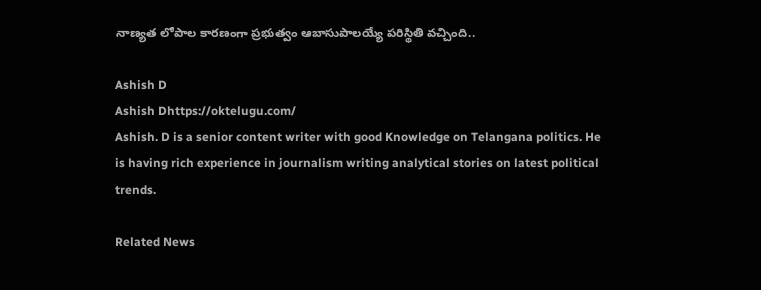నాణ్యత లోపాల కారణంగా ప్రభుత్వం ఆబాసుపాలయ్యే పరిస్థితి వచ్చింది..

Ashish D
Ashish Dhttps://oktelugu.com/
Ashish. D is a senior content writer with good Knowledge on Telangana politics. He is having rich experience in journalism writing analytical stories on latest political trends.

Related News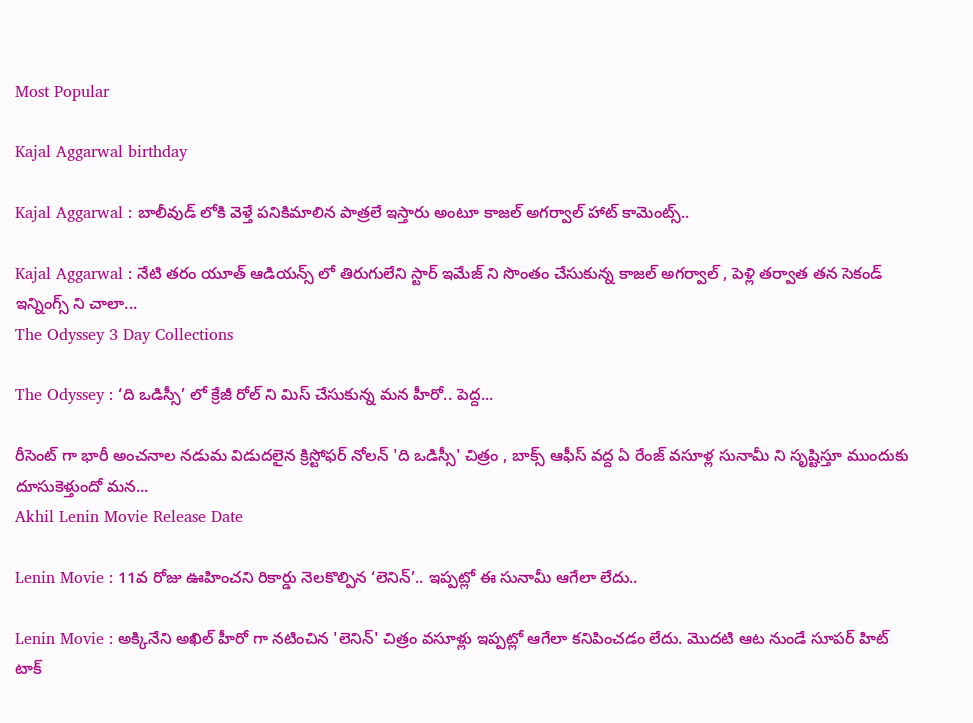Most Popular

Kajal Aggarwal birthday

Kajal Aggarwal : బాలీవుడ్ లోకి వెళ్తే పనికిమాలిన పాత్రలే ఇస్తారు అంటూ కాజల్ అగర్వాల్ హాట్ కామెంట్స్..

Kajal Aggarwal : నేటి తరం యూత్ ఆడియన్స్ లో తిరుగులేని స్టార్ ఇమేజ్ ని సొంతం చేసుకున్న కాజల్ అగర్వాల్ , పెళ్లి తర్వాత తన సెకండ్ ఇన్నింగ్స్ ని చాలా...
The Odyssey 3 Day Collections

The Odyssey : ‘ది ఒడిస్సీ’ లో క్రేజీ రోల్ ని మిస్ చేసుకున్న మన హీరో.. పెద్ద...

రీసెంట్ గా భారీ అంచనాల నడుమ విడుదలైన క్రిస్టోఫర్ నోలన్ 'ది ఒడిస్సీ' చిత్రం , బాక్స్ ఆఫీస్ వద్ద ఏ రేంజ్ వసూళ్ల సునామీ ని సృష్టిస్తూ ముందుకు దూసుకెళ్తుందో మన...
Akhil Lenin Movie Release Date

Lenin Movie : 11వ రోజు ఊహించని రికార్డు నెలకొల్పిన ‘లెనిన్’.. ఇప్పట్లో ఈ సునామీ ఆగేలా లేదు..

Lenin Movie : అక్కినేని అఖిల్ హీరో గా నటించిన 'లెనిన్' చిత్రం వసూళ్లు ఇప్పట్లో ఆగేలా కనిపించడం లేదు. మొదటి ఆట నుండే సూపర్ హిట్ టాక్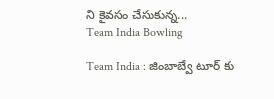ని కైవసం చేసుకున్న...
Team India Bowling

Team India : జింబాబ్వే టూర్ కు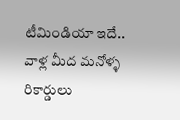టీమిండియా ఇదే.. వాళ్ల మీద మనోళ్ళ రికార్డులు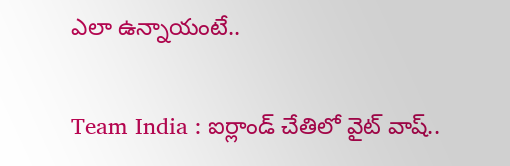ఎలా ఉన్నాయంటే..

Team India : ఐర్లాండ్ చేతిలో వైట్ వాష్..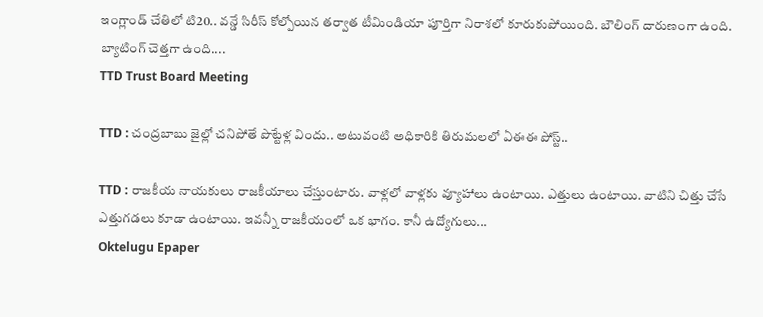ఇంగ్లాండ్ చేతిలో టి20.. వన్డే సిరీస్ కోల్పోయిన తర్వాత టీమిండియా పూర్తిగా నిరాశలో కూరుకుపోయింది. బౌలింగ్ దారుణంగా ఉంది. బ్యాటింగ్ చెత్తగా ఉంది....
TTD Trust Board Meeting

TTD : చంద్రబాబు జైల్లో చనిపోతే పొట్టేళ్ల విందు.. అటువంటి అధికారికి తిరుమలలో ఏఈఈ పోస్ట్..

TTD : రాజకీయ నాయకులు రాజకీయాలు చేస్తుంటారు. వాళ్లలో వాళ్లకు వ్యూహాలు ఉంటాయి. ఎత్తులు ఉంటాయి. వాటిని చిత్తు చేసే ఎత్తుగడలు కూడా ఉంటాయి. ఇవన్నీ రాజకీయంలో ఒక భాగం. కానీ ఉద్యోగులు...
Oktelugu Epaper